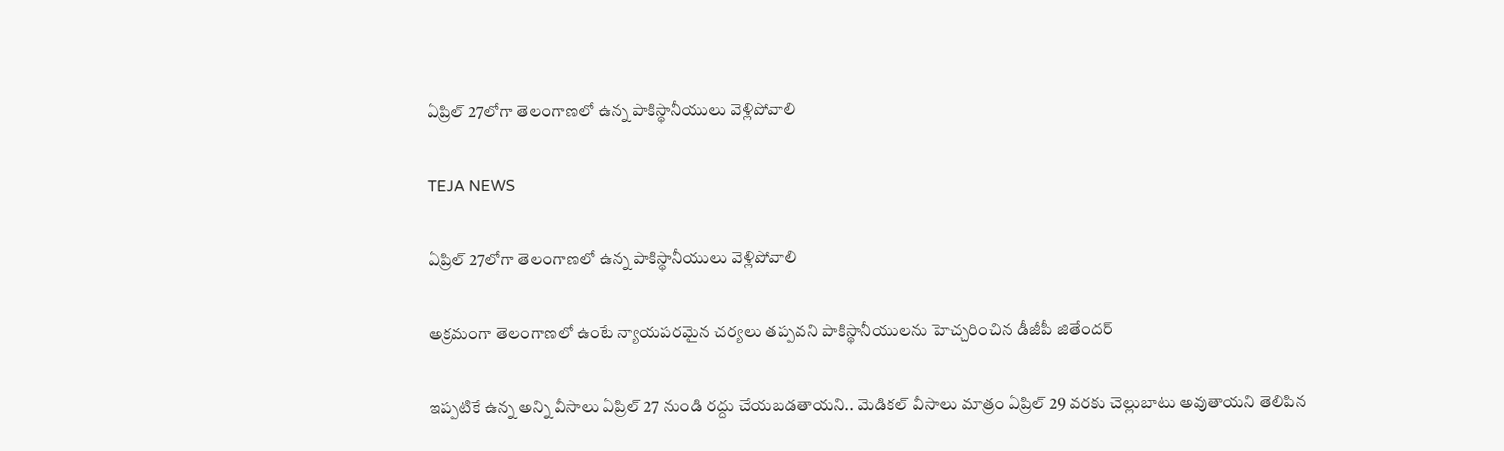ఏప్రిల్ 27లోగా తెలంగాణలో ఉన్న పాకిస్థానీయులు వెళ్లిపోవాలి

TEJA NEWS

ఏప్రిల్ 27లోగా తెలంగాణలో ఉన్న పాకిస్థానీయులు వెళ్లిపోవాలి

అక్రమంగా తెలంగాణలో ఉంటే న్యాయపరమైన చర్యలు తప్పవని పాకిస్థానీయులను హెచ్చరించిన డీజీపీ జితేందర్

ఇప్పటికే ఉన్న అన్ని వీసాలు ఏప్రిల్ 27 నుండి రద్దు చేయబడతాయని.. మెడికల్ వీసాలు మాత్రం ఏప్రిల్ 29 వరకు చెల్లుబాటు అవుతాయని తెలిపిన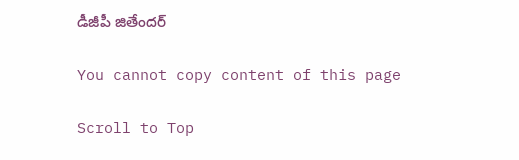డీజీపీ జితేందర్

You cannot copy content of this page

Scroll to Top